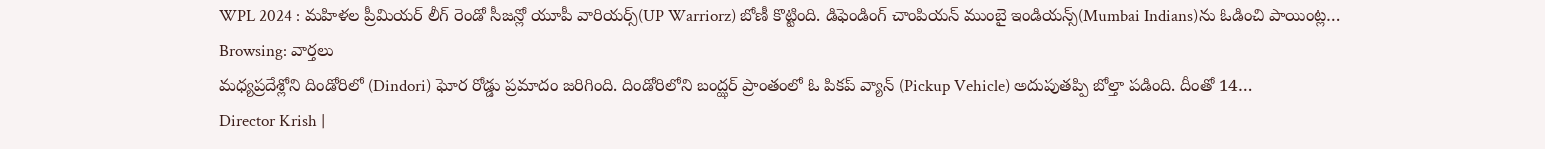WPL 2024 : మహిళల ప్రీమియర్ లీగ్ రెండో సీజన్లో యూపీ వారియర్స్(UP Warriorz) బోణీ కొట్టింది. డిఫెండింగ్ చాంపియన్ ముంబై ఇండియన్స్(Mumbai Indians)ను ఓడించి పాయింట్ల…
Browsing: వార్తలు
మధ్యప్రదేశ్లోని దిండోరిలో (Dindori) ఘోర రోడ్డు ప్రమాదం జరిగింది. దిండోరిలోని బంద్ఝర్ ప్రాంతంలో ఓ పికప్ వ్యాన్ (Pickup Vehicle) అదుపుతప్పి బోల్తా పడింది. దీంతో 14…
Director Krish |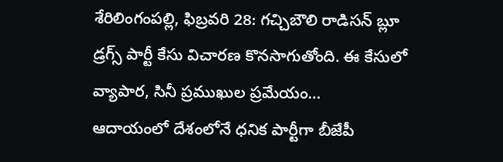శేరిలింగంపల్లి, ఫిబ్రవరి 28: గచ్చిబౌలి రాడిసన్ బ్లూ డ్రగ్స్ పార్టీ కేసు విచారణ కొనసాగుతోంది. ఈ కేసులో వ్యాపార, సినీ ప్రముఖుల ప్రమేయం…
ఆదాయంలో దేశంలోనే ధనిక పార్టీగా బీజేపీ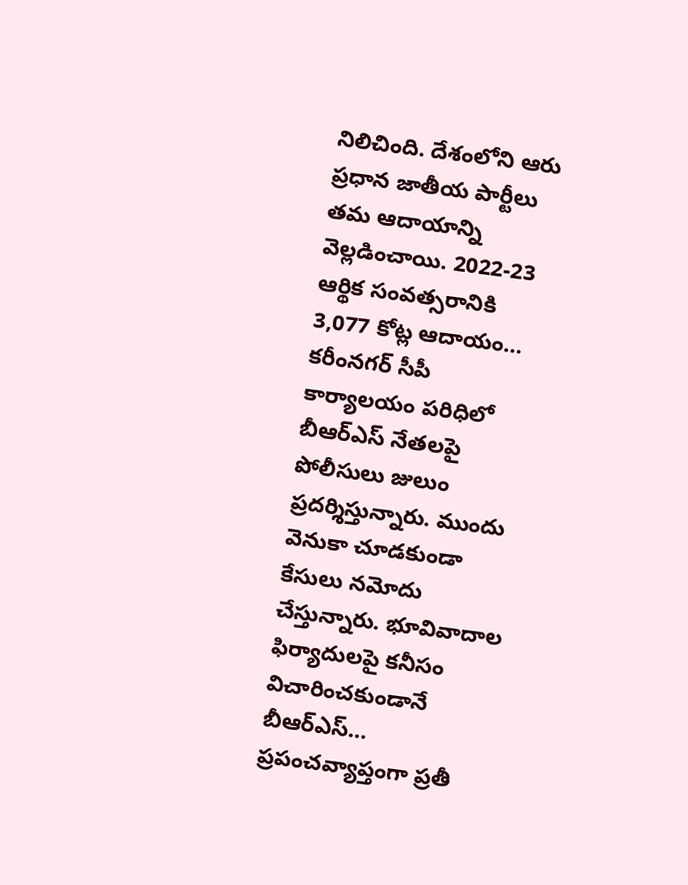నిలిచింది. దేశంలోని ఆరు ప్రధాన జాతీయ పార్టీలు తమ ఆదాయాన్ని వెల్లడించాయి. 2022-23 ఆర్థిక సంవత్సరానికి 3,077 కోట్ల ఆదాయం…
కరీంనగర్ సీపీ కార్యాలయం పరిధిలో బీఆర్ఎస్ నేతలపై పోలీసులు జులుం ప్రదర్శిస్తున్నారు. ముందు వెనుకా చూడకుండా కేసులు నమోదు చేస్తున్నారు. భూవివాదాల ఫిర్యాదులపై కనీసం విచారించకుండానే బీఆర్ఎస్…
ప్రపంచవ్యాప్తంగా ప్రతీ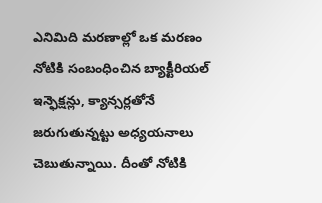ఎనిమిది మరణాల్లో ఒక మరణం నోటికి సంబంధించిన బ్యాక్టీరియల్ ఇన్ఫెక్షన్లు, క్యాన్సర్లతోనే జరుగుతున్నట్టు అధ్యయనాలు చెబుతున్నాయి. దీంతో నోటికి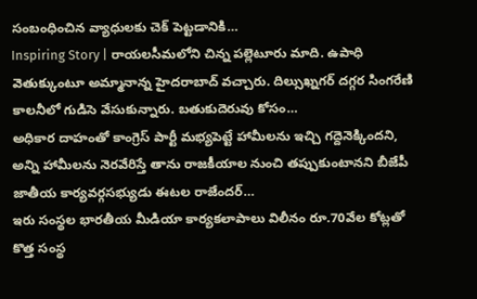సంబంధించిన వ్యాధులకు చెక్ పెట్టడానికి…
Inspiring Story | రాయలసీమలోని చిన్న పల్లెటూరు మాది. ఉపాధి వెతుక్కుంటూ అమ్మానాన్న హైదరాబాద్ వచ్చారు. దిల్సుఖ్నగర్ దగ్గర సింగరేణి కాలనీలో గుడిసె వేసుకున్నారు. బతుకుదెరువు కోసం…
అధికార దాహంతో కాంగ్రెస్ పార్టీ మభ్యపెట్టే హామీలను ఇచ్చి గద్దెనెక్కిందని, అన్ని హామీలను నెరవేరిస్తే తాను రాజకీయాల నుంచి తప్పుకుంటానని బీజేపీ జాతీయ కార్యవర్గసభ్యుడు ఈటల రాజేందర్…
ఇరు సంస్థల భారతీయ మీడియా కార్యకలాపాలు విలీనం రూ.70వేల కోట్లతో కొత్త సంస్థ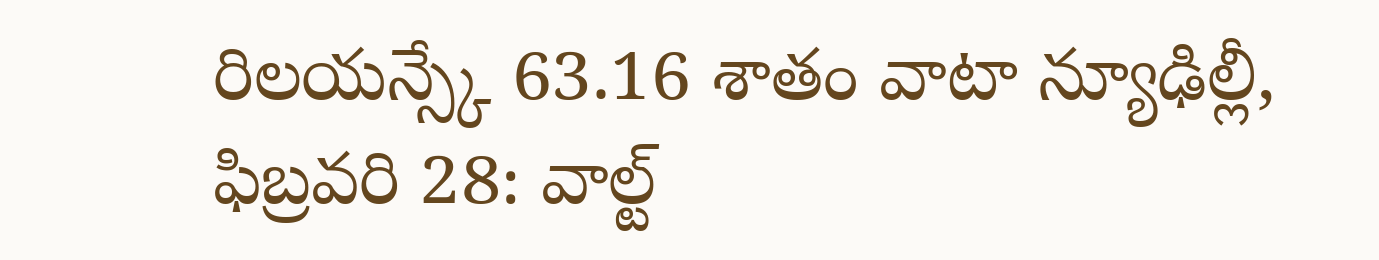రిలయన్స్కే 63.16 శాతం వాటా న్యూఢిల్లీ, ఫిబ్రవరి 28: వాల్ట్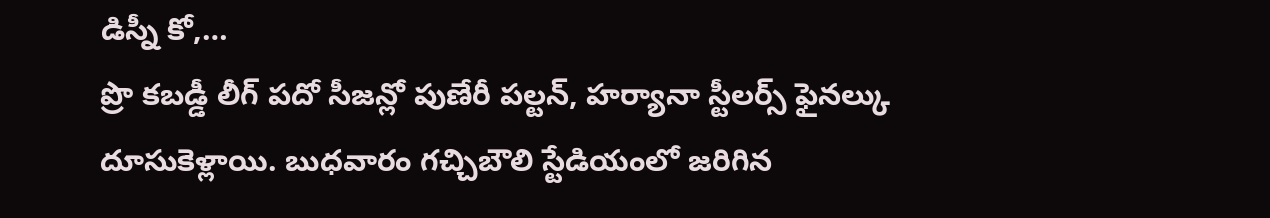డిస్నీ కో,…
ప్రొ కబడ్డీ లీగ్ పదో సీజన్లో పుణేరీ పల్టన్, హర్యానా స్టీలర్స్ ఫైనల్కు దూసుకెళ్లాయి. బుధవారం గచ్చిబౌలి స్టేడియంలో జరిగిన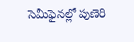సెమీఫైనల్లో పుణెరి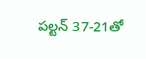పల్టన్ 37-21తో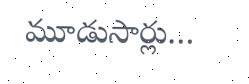మూడుసార్లు…